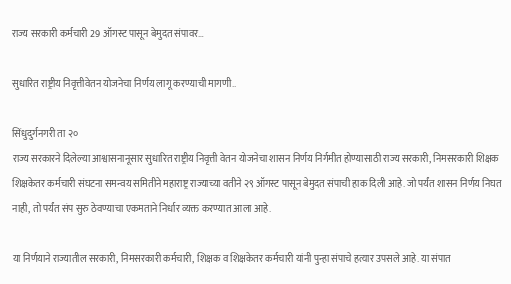राज्य सरकारी कर्मचारी 29 ऑगस्ट पासून बेमुदत संपावर…

सुधारित राष्ट्रीय निवृत्तीवेतन योजनेचा निर्णय लागू करण्याची मागणी..

सिंधुदुर्गनगरी ता २०
राज्य सरकारने दिलेल्या आश्वासनानूसार सुधारित राष्ट्रीय निवृत्ती वेतन योजनेचा शासन निर्णय निर्गमीत होण्यासाठी राज्य सरकारी, निमसरकारी शिक्षक शिक्षकेतर कर्मचारी संघटना समन्वय समितीने महाराष्ट्र राज्याच्या वतीने २९ ऑगस्ट पासून बेमुदत संपाची हाक दिली आहे. जो पर्यंत शासन निर्णय निघत नाही, तो पर्यंत संप सुरु ठेवण्याचा एकमताने निर्धार व्यक्त करण्यात आला आहे.

या निर्णयाने राज्यातील सरकारी, निमसरकारी कर्मचारी, शिक्षक व शिक्षकेतर कर्मचारी यांनी पुन्हा संपाचे हत्यार उपसले आहे. या संपात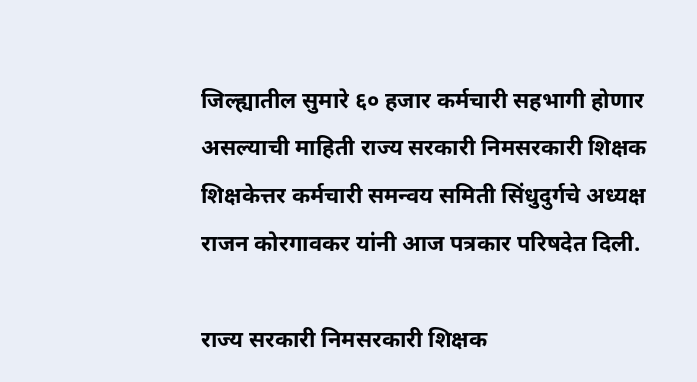जिल्ह्यातील सुमारे ६० हजार कर्मचारी सहभागी होणार असल्याची माहिती राज्य सरकारी निमसरकारी शिक्षक शिक्षकेत्तर कर्मचारी समन्वय समिती सिंधुदुर्गचे अध्यक्ष राजन कोरगावकर यांनी आज पत्रकार परिषदेत दिली.

राज्य सरकारी निमसरकारी शिक्षक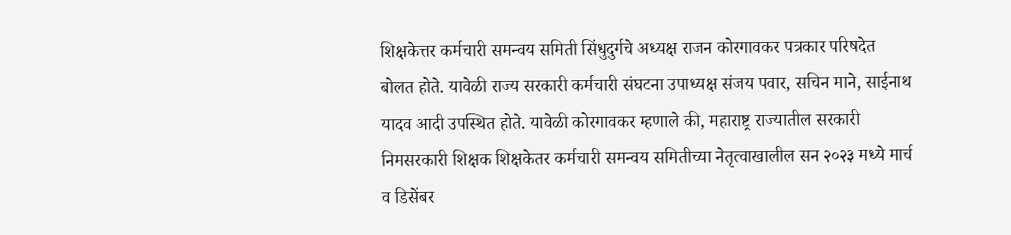शिक्षकेत्तर कर्मचारी समन्वय समिती सिंधुदुर्गचे अध्यक्ष राजन कोरगावकर पत्रकार परिषदेत बोलत होते. यावेळी राज्य सरकारी कर्मचारी संघटना उपाध्यक्ष संजय पवार, सचिन माने, साईनाथ यादव आदी उपस्थित होते. यावेळी कोरगावकर म्हणाले की, महाराष्ट्र राज्यातील सरकारी निमसरकारी शिक्षक शिक्षकेतर कर्मचारी समन्वय समितीच्या नेतृत्वाखालील सन २०२३ मध्ये मार्च व डिसेंबर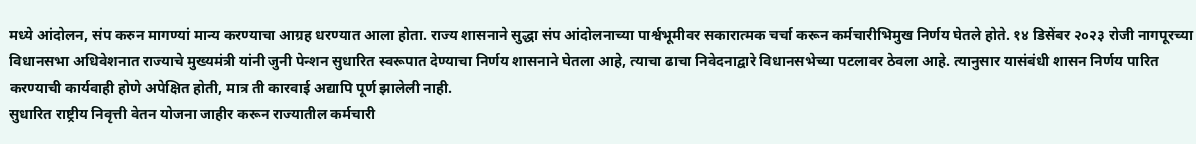मध्ये आंदोलन, संप करुन मागण्यां मान्य करण्याचा आग्रह धरण्यात आला होता. राज्य शासनाने सुद्धा संप आंदोलनाच्या पार्श्वभूमीवर सकारात्मक चर्चा करून कर्मचारीभिमुख निर्णय घेतले होते. १४ डिसेंबर २०२३ रोजी नागपूरच्या विधानसभा अधिवेशनात राज्याचे मुख्यमंत्री यांनी जुनी पेन्शन सुधारित स्वरूपात देण्याचा निर्णय शासनाने घेतला आहे, त्याचा ढाचा निवेदनाद्वारे विधानसभेच्या पटलावर ठेवला आहे. त्यानुसार यासंबंधी शासन निर्णय पारित करण्याची कार्यवाही होणे अपेक्षित होती, मात्र ती कारवाई अद्यापि पूर्ण झालेली नाही.
सुधारित राष्ट्रीय निवृत्ती वेतन योजना जाहीर करून राज्यातील कर्मचारी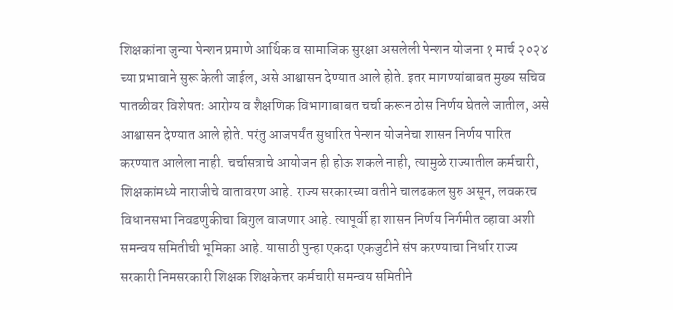शिक्षकांना जुन्या पेन्शन प्रमाणे आर्थिक व सामाजिक सुरक्षा असलेली पेन्शन योजना १ मार्च २०२४ च्या प्रभावाने सुरू केली जाईल, असे आश्वासन देण्यात आले होते. इतर मागण्यांबाबत मुख्य सचिव पातळीवर विशेषतः आरोग्य व शैक्षणिक विभागाबाबत चर्चा करून ठोस निर्णय घेतले जातील, असे आश्वासन देण्यात आले होते. परंतु आजपर्यंत सुधारित पेन्शन योजनेचा शासन निर्णय पारित करण्यात आलेला नाही. चर्चासत्राचे आयोजन ही होऊ शकले नाही, त्यामुळे राज्यातील कर्मचारी, शिक्षकांमध्ये नाराजीचे वातावरण आहे. राज्य सरकारच्या वतीने चालढकल सुरु असून, लवकरच विधानसभा निवडणुकीचा बिगुल वाजणार आहे. त्यापूर्वी हा शासन निर्णय निर्गमीत व्हावा अशी समन्वय समितीची भूमिका आहे. यासाठी पुन्हा एकदा एकजुटीने संप करण्याचा निर्धार राज्य सरकारी निमसरकारी शिक्षक शिक्षकेत्तर कर्मचारी समन्वय समितीने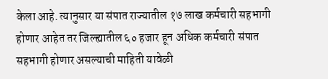केला आहे. त्यानुसार या संपात राज्यातील १७ लाख कर्मचारी सहभागी होणार आहेत तर जिल्ह्यातील ६० हजार हून अधिक कर्मचारी संपात सहभागी होणार असल्याची माहिती यावेळी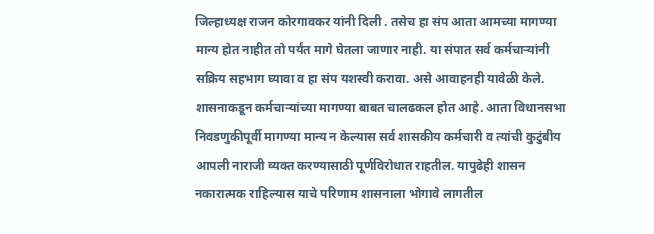जिल्हाध्यक्ष राजन कोरगावकर यांनी दिली . तसेच हा संप आता आमच्या मागण्या मान्य होत नाहीत तो पर्यंत मागे घेतला जाणार नाही. या संपात सर्व कर्मचाऱ्यांनी सक्रिय सहभाग घ्यावा व हा संप यशस्वी करावा. असे आवाहनही यावेळी केले. शासनाकडून कर्मचाऱ्यांच्या मागण्या बाबत चालढकल होत आहे. आता विधानसभा निवडणुकीपूर्वी मागण्या मान्य न केल्यास सर्व शासकीय कर्मचारी व त्यांची कुटुंबीय आपली नाराजी व्यक्त करण्यासाठी पूर्णविरोधात राहतील. यापुढेही शासन नकारात्मक राहिल्यास याचे परिणाम शासनाला भोगावे लागतील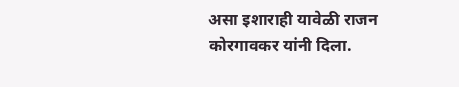असा इशाराही यावेळी राजन कोरगावकर यांनी दिला.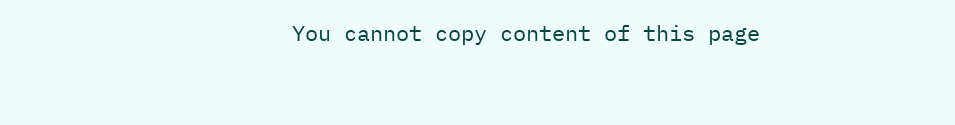You cannot copy content of this page